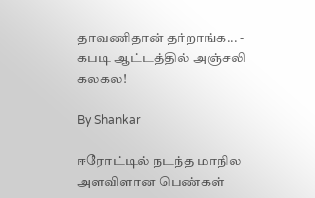தாவணிதான் தர்றாங்க... - கபடி ஆட்டத்தில் அஞ்சலி கலகல!

By Shankar

ஈரோட்டில் நடந்த மாநில அளவிளான பெண்கள்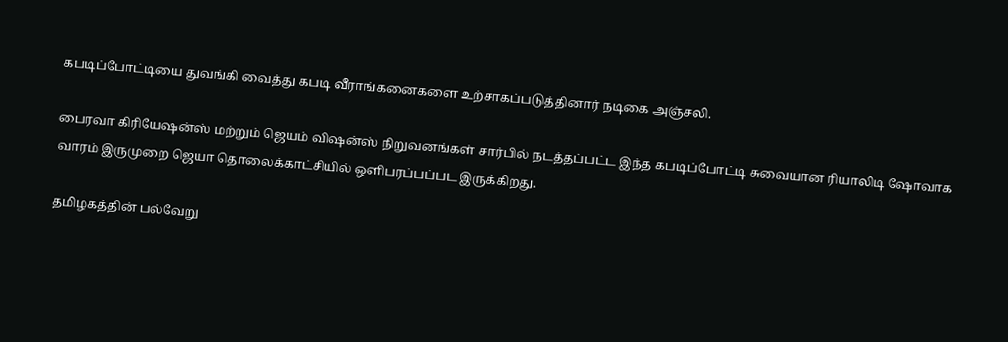கபடிப்போட்டியை துவங்கி வைத்து கபடி வீராங்கனைகளை உற்சாகப்படுத்தினார் நடிகை அஞ்சலி.

பைரவா கிரியேஷன்ஸ் மற்றும் ஜெயம் விஷன்ஸ் நிறுவனங்கள் சார்பில் நடத்தப்பட்ட இந்த கபடிப்போட்டி சுவையான ரியாலிடி ஷோவாக வாரம் இருமுறை ஜெயா தொலைக்காட்சியில் ஒளிபரப்பப்பட இருக்கிறது.

தமிழகத்தின் பல்வேறு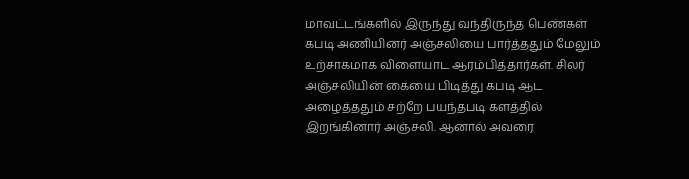மாவட்டங்களில் இருந்து வந்திருந்த பெண்கள் கபடி அணியினர் அஞ்சலியை பார்த்ததும் மேலும் உற்சாகமாக விளையாட ஆரம்பித்தார்கள். சிலர் அஞ்சலியின் கையை பிடித்து கபடி ஆட அழைத்ததும் சற்றே பயந்தபடி களத்தில் இறங்கினார் அஞ்சலி. ஆனால் அவரை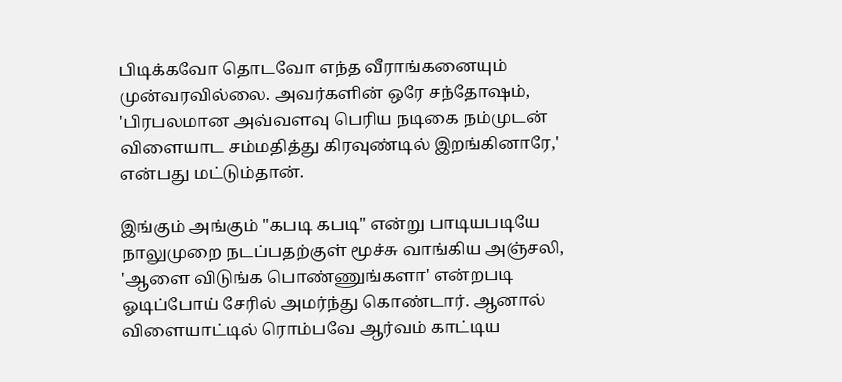பிடிக்கவோ தொடவோ எந்த வீராங்கனையும் முன்வரவில்லை. அவர்களின் ஒரே சந்தோஷம், 'பிரபலமான அவ்வளவு பெரிய நடிகை நம்முடன் விளையாட சம்மதித்து கிரவுண்டில் இறங்கினாரே,' என்பது மட்டும்தான்.

இங்கும் அங்கும் "கபடி கபடி" என்று பாடியபடியே நாலுமுறை நடப்பதற்குள் மூச்சு வாங்கிய அஞ்சலி, 'ஆளை விடுங்க பொண்ணுங்களா' என்றபடி ஓடிப்போய் சேரில் அமர்ந்து கொண்டார். ஆனால் விளையாட்டில் ரொம்பவே ஆர்வம் காட்டிய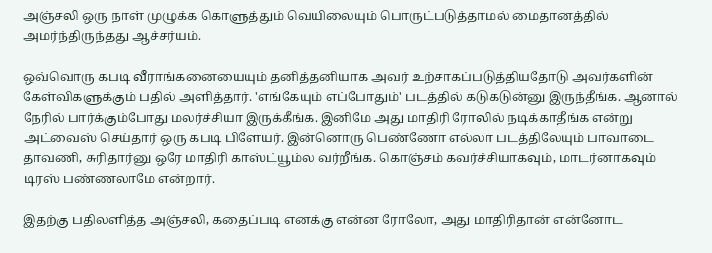அஞ்சலி ஒரு நாள் முழுக்க கொளுத்தும் வெயிலையும் பொருட்படுத்தாமல் மைதானத்தில் அமர்ந்திருந்தது ஆச்சர்யம்.

ஒவ்வொரு கபடி வீராங்கனையையும் தனித்தனியாக அவர் உற்சாகப்படுத்தியதோடு அவர்களின் கேள்விகளுக்கும் பதில் அளித்தார். 'எங்கேயும் எப்போதும்' படத்தில் கடுகடுன்னு இருந்தீங்க. ஆனால் நேரில் பார்க்கும்போது மலர்ச்சியா இருக்கீங்க. இனிமே அது மாதிரி ரோலில் நடிக்காதீங்க என்று அட்வைஸ் செய்தார் ஒரு கபடி பிளேயர். இன்னொரு பெண்ணோ எல்லா படத்திலேயும் பாவாடை தாவணி, சுரிதார்னு ஒரே மாதிரி காஸ்ட்யூம்ல வர்றீங்க. கொஞ்சம் கவர்ச்சியாகவும், மாடர்னாகவும் டிரஸ் பண்ணலாமே என்றார்.

இதற்கு பதிலளித்த அஞ்சலி, கதைப்படி எனக்கு என்ன ரோலோ, அது மாதிரிதான் என்னோட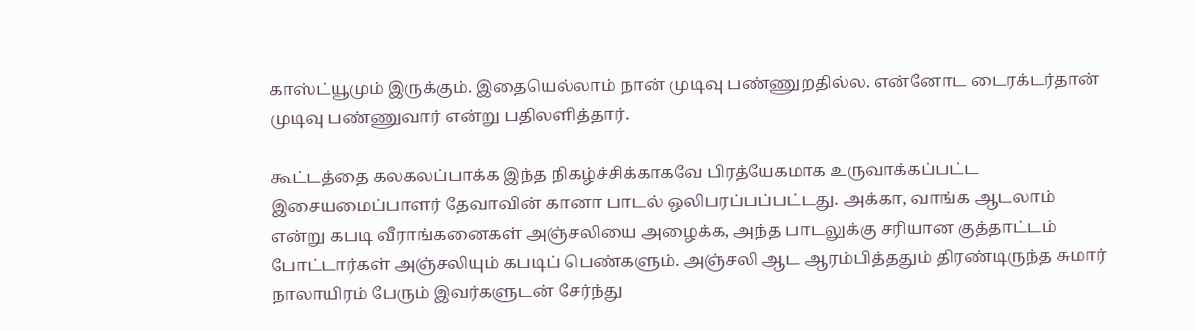காஸ்ட்யூமும் இருக்கும். இதையெல்லாம் நான் முடிவு பண்ணுறதில்ல. என்னோட டைரக்டர்தான் முடிவு பண்ணுவார் என்று பதிலளித்தார்.

கூட்டத்தை கலகலப்பாக்க இந்த நிகழ்ச்சிக்காகவே பிரத்யேகமாக உருவாக்கப்பட்ட இசையமைப்பாளர் தேவாவின் கானா பாடல் ஒலிபரப்பப்பட்டது. அக்கா, வாங்க ஆடலாம் என்று கபடி வீராங்கனைகள் அஞ்சலியை அழைக்க, அந்த பாடலுக்கு சரியான குத்தாட்டம் போட்டார்கள் அஞ்சலியும் கபடிப் பெண்களும். அஞ்சலி ஆட ஆரம்பித்ததும் திரண்டிருந்த சுமார் நாலாயிரம் பேரும் இவர்களுடன் சேர்ந்து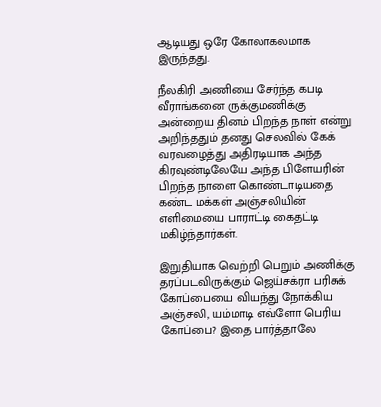ஆடியது ஒரே கோலாகலமாக இருந்தது.

நீலகிரி அணியை சேர்ந்த கபடி வீராங்கனை ருக்குமணிக்கு அன்றைய தினம் பிறந்த நாள் என்று அறிந்ததும் தனது செலவில் கேக் வரவழைத்து அதிரடியாக அந்த கிரவுண்டிலேயே அந்த பிளேயரின் பிறந்த நாளை கொண்டாடியதை கண்ட மக்கள் அஞ்சலியின் எளிமையை பாராட்டி கைதட்டி மகிழ்ந்தார்கள்.

இறுதியாக வெற்றி பெறும் அணிக்கு தரப்படவிருக்கும் ஜெய்சக்ரா பரிசுக் கோப்பையை வியந்து நோக்கிய அஞ்சலி, யம்மாடி எவ்ளோ பெரிய கோப்பை? இதை பார்த்தாலே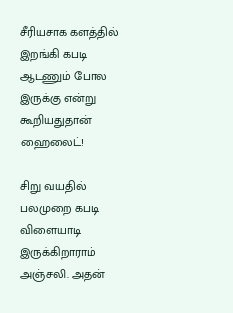சீரியசாக களத்தில் இறங்கி கபடி ஆடணும் போல இருக்கு என்று கூறியதுதான் ஹைலைட்!

சிறு வயதில் பலமுறை கபடி விளையாடி இருக்கிறாராம் அஞ்சலி. அதன்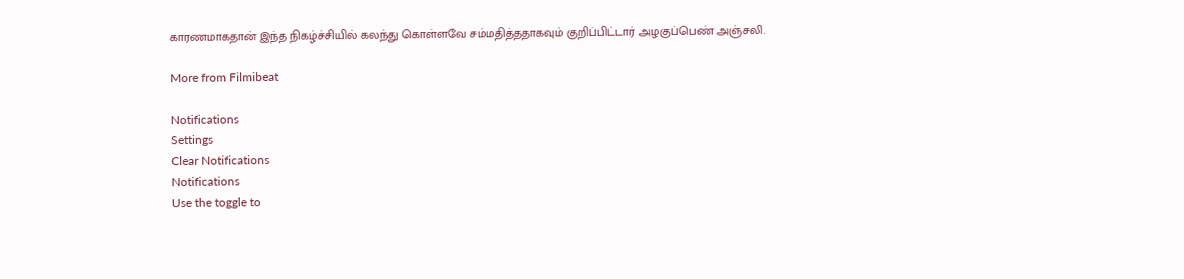காரணமாகதான் இந்த நிகழ்ச்சியில் கலந்து கொள்ளவே சம்மதித்ததாகவும் குறிப்பிட்டார் அழகுப்பெண் அஞ்சலி.

More from Filmibeat

Notifications
Settings
Clear Notifications
Notifications
Use the toggle to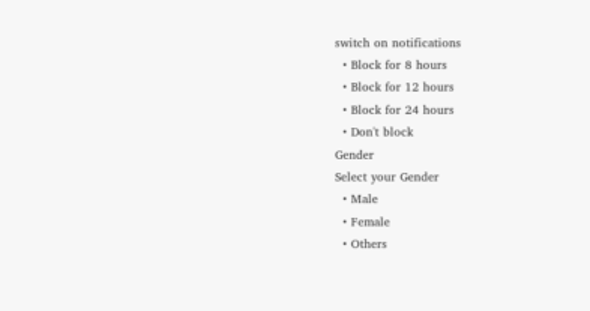switch on notifications
  • Block for 8 hours
  • Block for 12 hours
  • Block for 24 hours
  • Don't block
Gender
Select your Gender
  • Male
  • Female
  • Others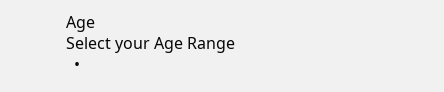Age
Select your Age Range
  •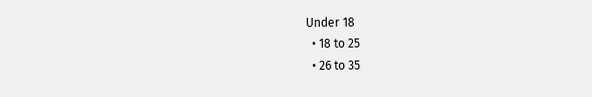Under 18
  • 18 to 25
  • 26 to 35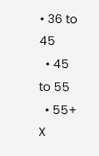• 36 to 45
  • 45 to 55
  • 55+
X